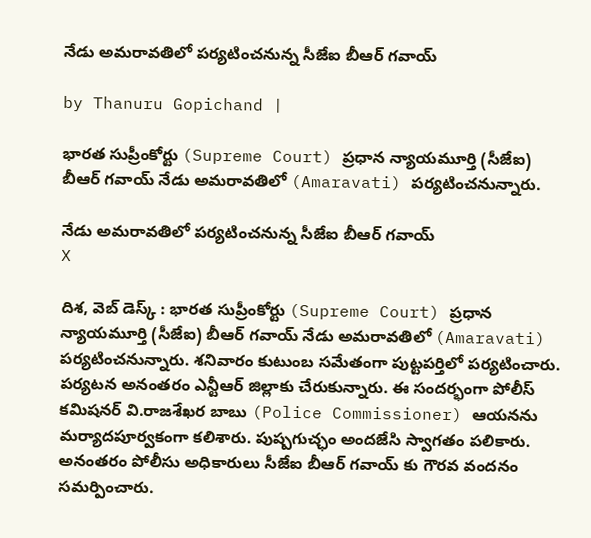నేడు అమరావతిలో పర్యటించనున్న సీజేఐ బీఆర్ గవాయ్

by Thanuru Gopichand |

భారత సుప్రీంకోర్టు (Supreme Court) ప్రధాన న్యాయమూర్తి (సీజేఐ) బీఆర్ గవాయ్ నేడు అమరావతిలో (Amaravati) పర్యటించనున్నారు.

నేడు అమరావతిలో పర్యటించనున్న సీజేఐ బీఆర్ గవాయ్
X

దిశ, వెబ్ డెస్క్ : భారత సుప్రీంకోర్టు (Supreme Court) ప్రధాన న్యాయమూర్తి (సీజేఐ) బీఆర్ గవాయ్ నేడు అమరావతిలో (Amaravati) పర్యటించనున్నారు. శనివారం కుటుంబ సమేతంగా పుట్టపర్తిలో పర్యటించారు. పర్యటన అనంతరం ఎన్టీఆర్ జిల్లాకు చేరుకున్నారు. ఈ సందర్భంగా పోలీస్ కమిషనర్ వి.రాజశేఖర బాబు (Police Commissioner) ఆయనను మర్యాదపూర్వకంగా కలిశారు. పుష్పగుచ్ఛం అందజేసి స్వాగతం పలికారు. అనంతరం పోలీసు అధికారులు సీజేఐ బీఆర్ గవాయ్ కు గౌరవ వందనం సమర్పించారు.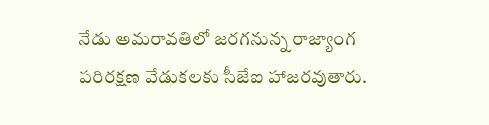నేడు అమరావతిలో జరగనున్న రాజ్యాంగ పరిరక్షణ వేడుకలకు సీజేఐ హాజరవుతారు.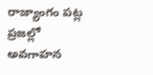రాజ్యాంగం పట్ల ప్రజల్లో అవగాహన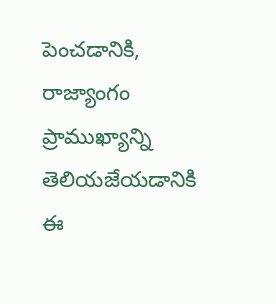పెంచడానికి, రాజ్యాంగం ప్రాముఖ్యాన్ని తెలియజేయడానికి ఈ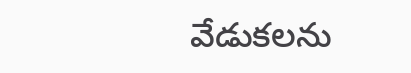వేడుకలను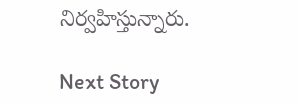నిర్వహిస్తున్నారు.

Next Story